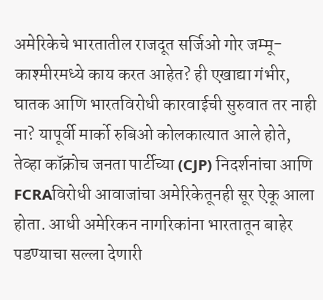अमेरिकेचे भारतातील राजदूत सर्जिओ गोर जम्मू-काश्मीरमध्ये काय करत आहेत? ही एखाद्या गंभीर, घातक आणि भारतविरोधी कारवाईची सुरुवात तर नाही ना? यापूर्वी मार्को रुबिओ कोलकात्यात आले होते, तेव्हा कॉक्रोच जनता पार्टीच्या (CJP) निदर्शनांचा आणि FCRAविरोधी आवाजांचा अमेरिकेतूनही सूर ऐकू आला होता. आधी अमेरिकन नागरिकांना भारतातून बाहेर पडण्याचा सल्ला देणारी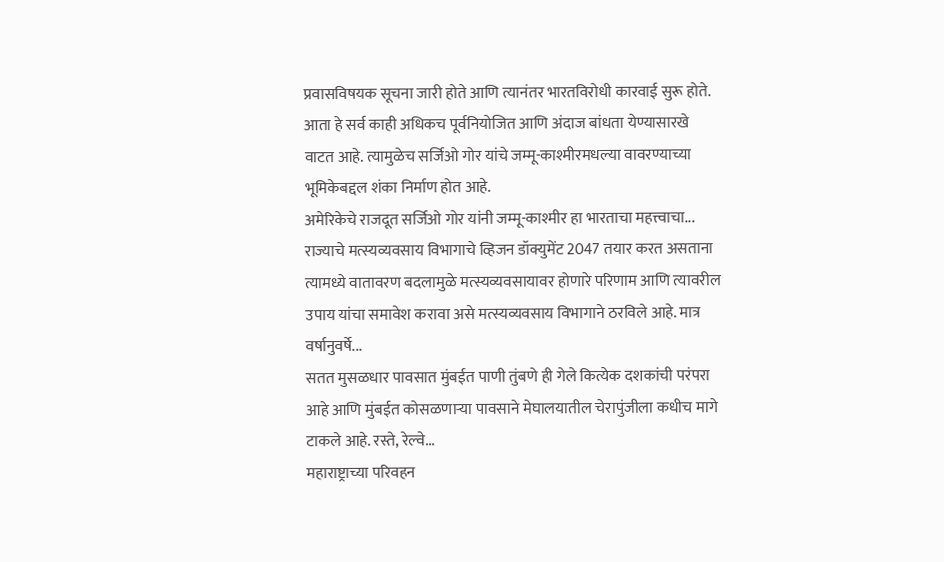प्रवासविषयक सूचना जारी होते आणि त्यानंतर भारतविरोधी कारवाई सुरू होते. आता हे सर्व काही अधिकच पूर्वनियोजित आणि अंदाज बांधता येण्यासारखे वाटत आहे. त्यामुळेच सर्जिओ गोर यांचे जम्मू-काश्मीरमधल्या वावरण्याच्या भूमिकेबद्दल शंका निर्माण होत आहे.
अमेरिकेचे राजदूत सर्जिओ गोर यांनी जम्मू-काश्मीर हा भारताचा महत्त्वाचा...
राज्याचे मत्स्यव्यवसाय विभागाचे व्हिजन डॉक्युमेंट 2047 तयार करत असताना त्यामध्ये वातावरण बदलामुळे मत्स्यव्यवसायावर होणारे परिणाम आणि त्यावरील उपाय यांचा समावेश करावा असे मत्स्यव्यवसाय विभागाने ठरविले आहे. मात्र वर्षानुवर्षे...
सतत मुसळधार पावसात मुंबईत पाणी तुंबणे ही गेले कित्येक दशकांची परंपरा आहे आणि मुंबईत कोसळणाऱ्या पावसाने मेघालयातील चेरापुंजीला कधीच मागे टाकले आहे. रस्ते, रेल्वे...
महाराष्ट्राच्या परिवहन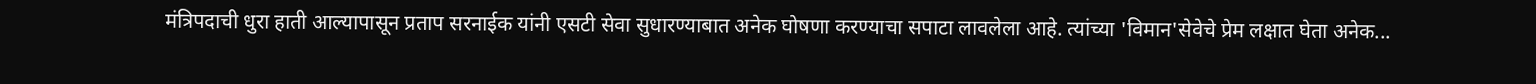मंत्रिपदाची धुरा हाती आल्यापासून प्रताप सरनाईक यांनी एसटी सेवा सुधारण्याबात अनेक घोषणा करण्याचा सपाटा लावलेला आहे. त्यांच्या 'विमान'सेवेचे प्रेम लक्षात घेता अनेक...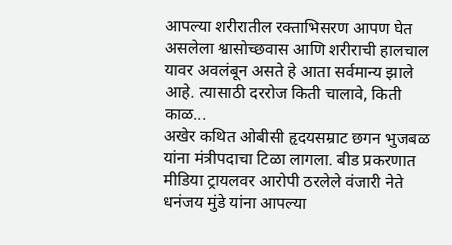आपल्या शरीरातील रक्ताभिसरण आपण घेत असलेला श्वासोच्छवास आणि शरीराची हालचाल यावर अवलंबून असते हे आता सर्वमान्य झाले आहे. त्यासाठी दररोज किती चालावे, किती काळ...
अखेर कथित ओबीसी हृदयसम्राट छगन भुजबळ यांना मंत्रीपदाचा टिळा लागला. बीड प्रकरणात मीडिया ट्रायलवर आरोपी ठरलेले वंजारी नेते धनंजय मुंडे यांना आपल्या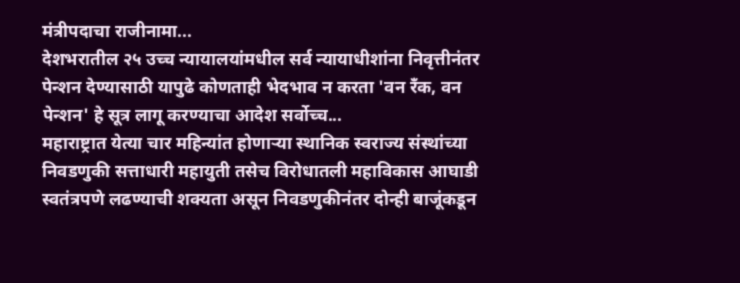मंत्रीपदाचा राजीनामा...
देशभरातील २५ उच्च न्यायालयांमधील सर्व न्यायाधीशांना निवृत्तीनंतर पेन्शन देण्यासाठी यापुढे कोणताही भेदभाव न करता 'वन रँक, वन पेन्शन' हे सूत्र लागू करण्याचा आदेश सर्वोच्च...
महाराष्ट्रात येत्या चार महिन्यांत होणाऱ्या स्थानिक स्वराज्य संस्थांच्या निवडणुकी सत्ताधारी महायुती तसेच विरोधातली महाविकास आघाडी स्वतंत्रपणे लढण्याची शक्यता असून निवडणुकीनंतर दोन्ही बाजूंकडून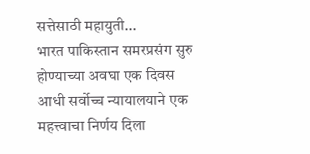सत्तेसाठी महायुती...
भारत पाकिस्तान समरप्रसंग सुरु होण्याच्या अवघा एक दिवस आधी सर्वोच्च न्यायालयाने एक महत्त्वाचा निर्णय दिला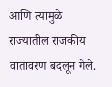आणि त्यामुळे राज्यातील राजकीय वातावरण बदलून गेले.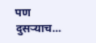पण दुसऱ्याच...